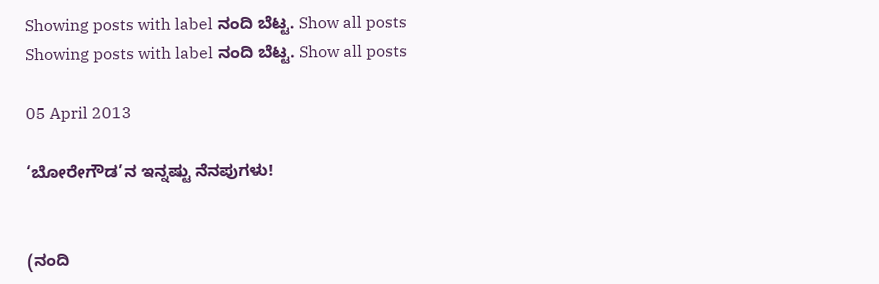Showing posts with label ನಂದಿ ಬೆಟ್ಟ. Show all posts
Showing posts with label ನಂದಿ ಬೆಟ್ಟ. Show all posts

05 April 2013

‘ಬೋರೇಗೌಡ’ನ ಇನ್ನಷ್ಟು ನೆನಪುಗಳು!


(ನಂದಿ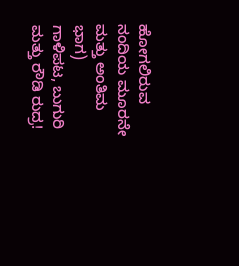ಹೋಗಲಿರುವ ನಂದಿಯ ಮೂರನೇ ಮತ್ತು ಅಂತಿಮ ಭಾಗ)
ಗಾಳಿಪಟ, ಬುಗುರಿ ಮತ್ತು ರೌಡಿ ರುದ್ರ!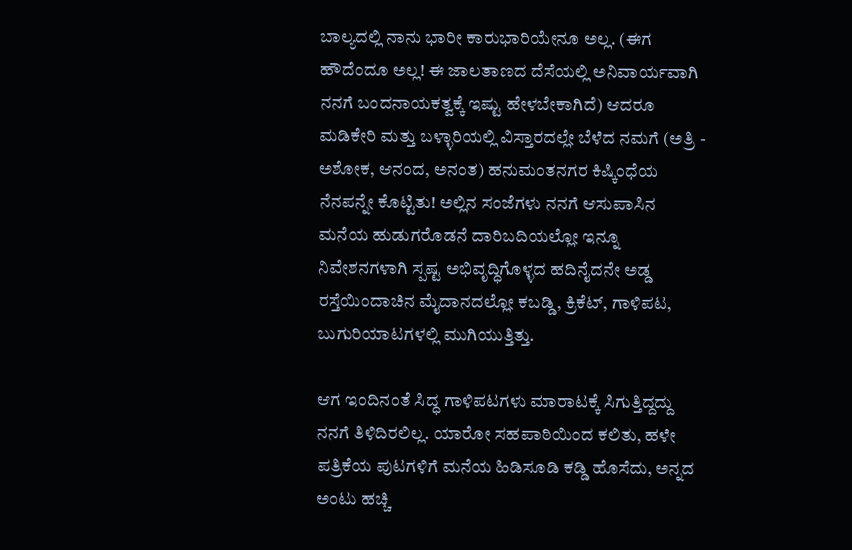ಬಾಲ್ಯದಲ್ಲಿ ನಾನು ಭಾರೀ ಕಾರುಭಾರಿಯೇನೂ ಅಲ್ಲ. (ಈಗ ಹೌದೆಂದೂ ಅಲ್ಲ! ಈ ಜಾಲತಾಣದ ದೆಸೆಯಲ್ಲಿ ಅನಿವಾರ್ಯವಾಗಿ ನನಗೆ ಬಂದನಾಯಕತ್ವಕ್ಕೆ ಇಷ್ಟು ಹೇಳಬೇಕಾಗಿದೆ) ಆದರೂ ಮಡಿಕೇರಿ ಮತ್ತು ಬಳ್ಳಾರಿಯಲ್ಲಿ ವಿಸ್ತಾರದಲ್ಲೇ ಬೆಳೆದ ನಮಗೆ (ಅತ್ರಿ - ಅಶೋಕ, ಆನಂದ, ಅನಂತ) ಹನುಮಂತನಗರ ಕಿಷ್ಕಿಂಧೆಯ ನೆನಪನ್ನೇ ಕೊಟ್ಟಿತು! ಅಲ್ಲಿನ ಸಂಜೆಗಳು ನನಗೆ ಆಸುಪಾಸಿನ ಮನೆಯ ಹುಡುಗರೊಡನೆ ದಾರಿಬದಿಯಲ್ಲೋ ಇನ್ನೂ ನಿವೇಶನಗಳಾಗಿ ಸ್ಪಷ್ಟ ಅಭಿವೃದ್ಧಿಗೊಳ್ಳದ ಹದಿನೈದನೇ ಅಡ್ಡ ರಸ್ತೆಯಿಂದಾಚಿನ ಮೈದಾನದಲ್ಲೋ ಕಬಡ್ಡಿ, ಕ್ರಿಕೆಟ್, ಗಾಳಿಪಟ, ಬುಗುರಿಯಾಟಗಳಲ್ಲಿ ಮುಗಿಯುತ್ತಿತ್ತು.

ಆಗ ಇಂದಿನಂತೆ ಸಿದ್ಧ ಗಾಳಿಪಟಗಳು ಮಾರಾಟಕ್ಕೆ ಸಿಗುತ್ತಿದ್ದದ್ದು ನನಗೆ ತಿಳಿದಿರಲಿಲ್ಲ. ಯಾರೋ ಸಹಪಾಠಿಯಿಂದ ಕಲಿತು, ಹಳೇ ಪತ್ರಿಕೆಯ ಪುಟಗಳಿಗೆ ಮನೆಯ ಹಿಡಿಸೂಡಿ ಕಡ್ಡಿ ಹೊಸೆದು, ಅನ್ನದ ಅಂಟು ಹಚ್ಚಿ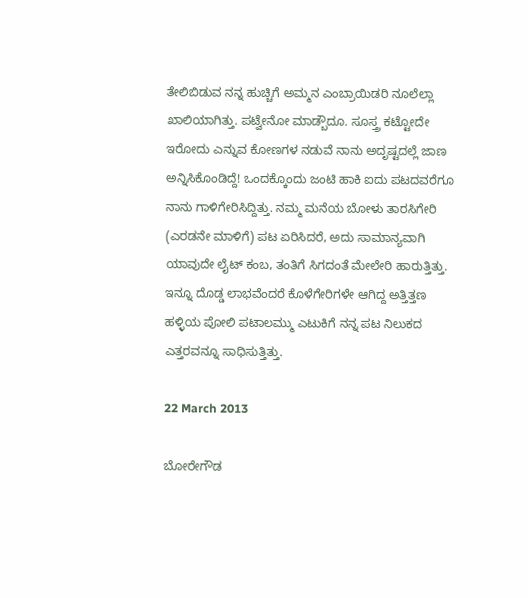ತೇಲಿಬಿಡುವ ನನ್ನ ಹುಚ್ಚಿಗೆ ಅಮ್ಮನ ಎಂಬ್ರಾಯಿಡರಿ ನೂಲೆಲ್ಲಾ ಖಾಲಿಯಾಗಿತ್ತು. ಪಟ್ವೇನೋ ಮಾಡ್ಬೌದೂ. ಸೂಸ್ತ್ರ ಕಟ್ಟೋದೇ ಇರೋದು ಎನ್ನುವ ಕೋಣಗಳ ನಡುವೆ ನಾನು ಅದೃಷ್ಟದಲ್ಲೆ ಜಾಣ ಅನ್ನಿಸಿಕೊಂಡಿದ್ದೆ! ಒಂದಕ್ಕೊಂದು ಜಂಟಿ ಹಾಕಿ ಐದು ಪಟದವರೆಗೂ ನಾನು ಗಾಳಿಗೇರಿಸಿದ್ದಿತ್ತು. ನಮ್ಮ ಮನೆಯ ಬೋಳು ತಾರಸಿಗೇರಿ (ಎರಡನೇ ಮಾಳಿಗೆ) ಪಟ ಏರಿಸಿದರೆ, ಅದು ಸಾಮಾನ್ಯವಾಗಿ ಯಾವುದೇ ಲೈಟ್ ಕಂಬ, ತಂತಿಗೆ ಸಿಗದಂತೆ ಮೇಲೇರಿ ಹಾರುತ್ತಿತ್ತು. ಇನ್ನೂ ದೊಡ್ಡ ಲಾಭವೆಂದರೆ ಕೊಳೆಗೇರಿಗಳೇ ಆಗಿದ್ದ ಅತ್ತಿತ್ತಣ ಹಳ್ಳಿಯ ಪೋಲಿ ಪಟಾಲಮ್ಮು ಎಟುಕಿಗೆ ನನ್ನ ಪಟ ನಿಲುಕದ ಎತ್ತರವನ್ನೂ ಸಾಧಿಸುತ್ತಿತ್ತು.

22 March 2013

ಬೋರೇಗೌಡ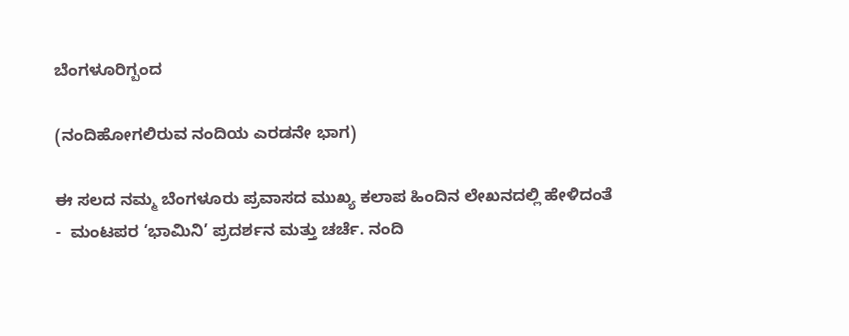ಬೆಂಗಳೂರಿಗ್ಬಂದ

(ನಂದಿಹೋಗಲಿರುವ ನಂದಿಯ ಎರಡನೇ ಭಾಗ)

ಈ ಸಲದ ನಮ್ಮ ಬೆಂಗಳೂರು ಪ್ರವಾಸದ ಮುಖ್ಯ ಕಲಾಪ ಹಿಂದಿನ ಲೇಖನದಲ್ಲಿ ಹೇಳಿದಂತೆ  -  ಮಂಟಪರ ‘ಭಾಮಿನಿ’ ಪ್ರದರ್ಶನ ಮತ್ತು ಚರ್ಚೆ. ನಂದಿ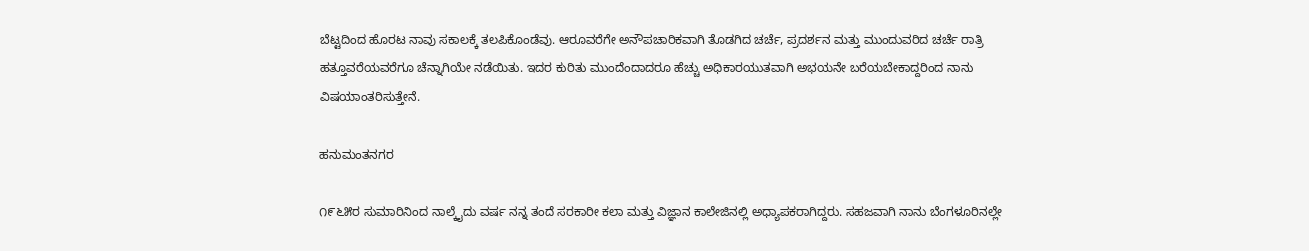ಬೆಟ್ಟದಿಂದ ಹೊರಟ ನಾವು ಸಕಾಲಕ್ಕೆ ತಲಪಿಕೊಂಡೆವು. ಆರೂವರೆಗೇ ಅನೌಪಚಾರಿಕವಾಗಿ ತೊಡಗಿದ ಚರ್ಚೆ, ಪ್ರದರ್ಶನ ಮತ್ತು ಮುಂದುವರಿದ ಚರ್ಚೆ ರಾತ್ರಿ ಹತ್ತೂವರೆಯವರೆಗೂ ಚೆನ್ನಾಗಿಯೇ ನಡೆಯಿತು. ಇದರ ಕುರಿತು ಮುಂದೆಂದಾದರೂ ಹೆಚ್ಚು ಅಧಿಕಾರಯುತವಾಗಿ ಅಭಯನೇ ಬರೆಯಬೇಕಾದ್ದರಿಂದ ನಾನು ವಿಷಯಾಂತರಿಸುತ್ತೇನೆ.

ಹನುಮಂತನಗರ

೧೯೬೫ರ ಸುಮಾರಿನಿಂದ ನಾಲ್ಕೈದು ವರ್ಷ ನನ್ನ ತಂದೆ ಸರಕಾರೀ ಕಲಾ ಮತ್ತು ವಿಜ್ಞಾನ ಕಾಲೇಜಿನಲ್ಲಿ ಅಧ್ಯಾಪಕರಾಗಿದ್ದರು. ಸಹಜವಾಗಿ ನಾನು ಬೆಂಗಳೂರಿನಲ್ಲೇ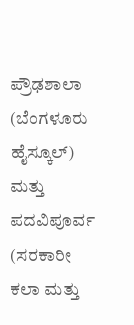ಪ್ರೌಢಶಾಲಾ (ಬೆಂಗಳೂರು ಹೈಸ್ಕೂಲ್) ಮತ್ತು ಪದವಿಪೂರ್ವ (ಸರಕಾರೀ ಕಲಾ ಮತ್ತು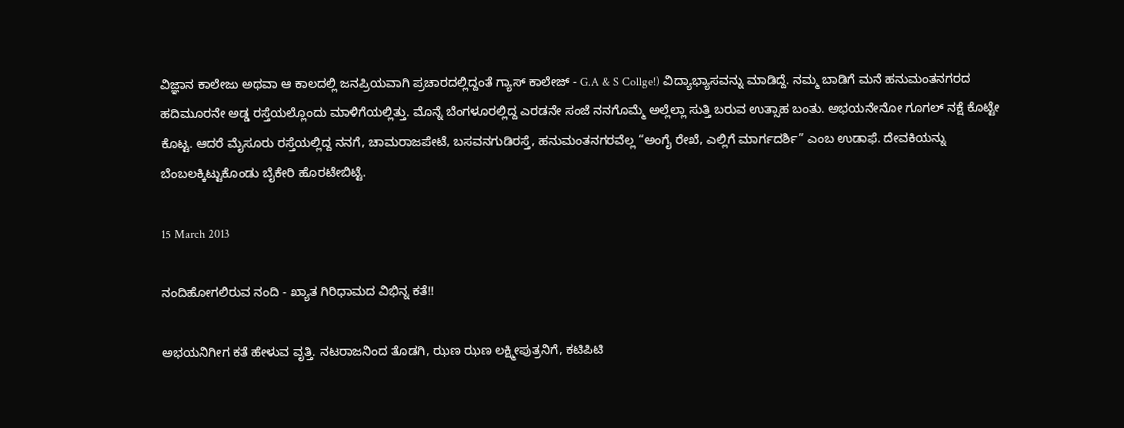ವಿಜ್ಞಾನ ಕಾಲೇಜು ಅಥವಾ ಆ ಕಾಲದಲ್ಲಿ ಜನಪ್ರಿಯವಾಗಿ ಪ್ರಚಾರದಲ್ಲಿದ್ದಂತೆ ಗ್ಯಾಸ್ ಕಾಲೇಜ್ - G.A & S Collge!) ವಿದ್ಯಾಭ್ಯಾಸವನ್ನು ಮಾಡಿದ್ದೆ. ನಮ್ಮ ಬಾಡಿಗೆ ಮನೆ ಹನುಮಂತನಗರದ ಹದಿಮೂರನೇ ಅಡ್ಡ ರಸ್ತೆಯಲ್ಲೊಂದು ಮಾಳಿಗೆಯಲ್ಲಿತ್ತು. ಮೊನ್ನೆ ಬೆಂಗಳೂರಲ್ಲಿದ್ದ ಎರಡನೇ ಸಂಜೆ ನನಗೊಮ್ಮೆ ಅಲ್ಲೆಲ್ಲಾ ಸುತ್ತಿ ಬರುವ ಉತ್ಸಾಹ ಬಂತು. ಅಭಯನೇನೋ ಗೂಗಲ್ ನಕ್ಷೆ ಕೊಟ್ಟೇ ಕೊಟ್ಟ. ಆದರೆ ಮೈಸೂರು ರಸ್ತೆಯಲ್ಲಿದ್ದ ನನಗೆ, ಚಾಮರಾಜಪೇಟೆ, ಬಸವನಗುಡಿರಸ್ತೆ, ಹನುಮಂತನಗರವೆಲ್ಲ “ಅಂಗೈ ರೇಖೆ, ಎಲ್ಲಿಗೆ ಮಾರ್ಗದರ್ಶಿ” ಎಂಬ ಉಡಾಫೆ. ದೇವಕಿಯನ್ನು ಬೆಂಬಲಕ್ಕಿಟ್ಟುಕೊಂಡು ಬೈಕೇರಿ ಹೊರಟೇಬಿಟ್ಟೆ.

15 March 2013

ನಂದಿಹೋಗಲಿರುವ ನಂದಿ - ಖ್ಯಾತ ಗಿರಿಧಾಮದ ವಿಭಿನ್ನ ಕತೆ!!

ಅಭಯನಿಗೀಗ ಕತೆ ಹೇಳುವ ವೃತ್ತಿ. ನಟರಾಜನಿಂದ ತೊಡಗಿ, ಝಣ ಝಣ ಲಕ್ಷ್ಮೀಪುತ್ರನಿಗೆ, ಕಟಿಪಿಟಿ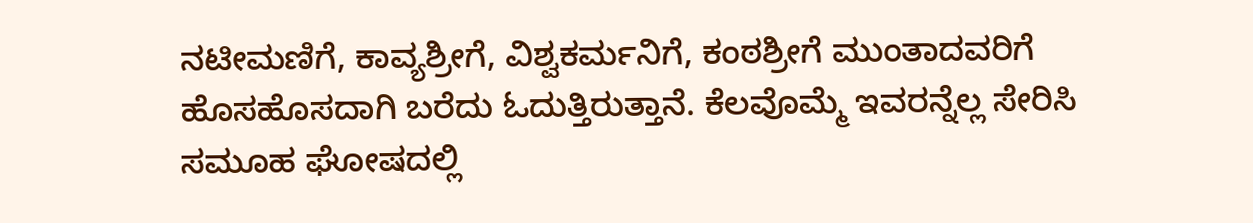ನಟೀಮಣಿಗೆ, ಕಾವ್ಯಶ್ರೀಗೆ, ವಿಶ್ವಕರ್ಮನಿಗೆ, ಕಂಠಶ್ರೀಗೆ ಮುಂತಾದವರಿಗೆ ಹೊಸಹೊಸದಾಗಿ ಬರೆದು ಓದುತ್ತಿರುತ್ತಾನೆ. ಕೆಲವೊಮ್ಮೆ ಇವರನ್ನೆಲ್ಲ ಸೇರಿಸಿ ಸಮೂಹ ಘೋಷದಲ್ಲಿ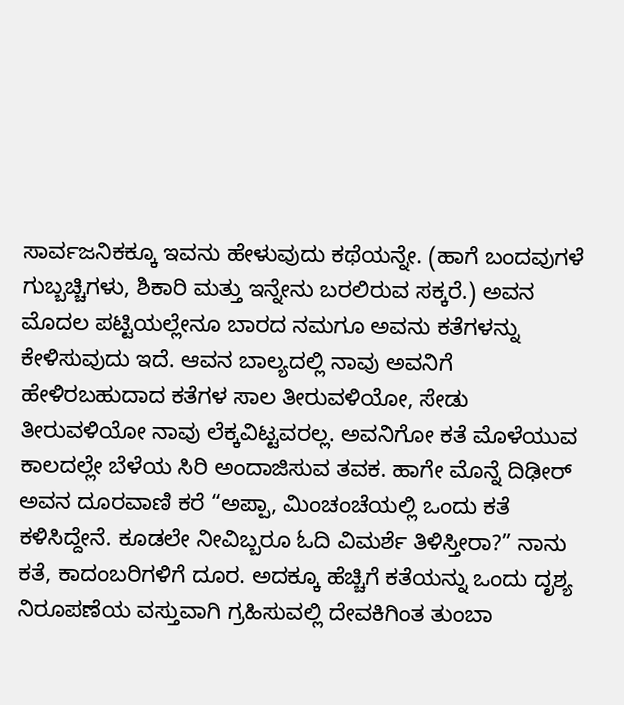ಸಾರ್ವಜನಿಕಕ್ಕೂ ಇವನು ಹೇಳುವುದು ಕಥೆಯನ್ನೇ. (ಹಾಗೆ ಬಂದವುಗಳೆ ಗುಬ್ಬಚ್ಚಿಗಳು, ಶಿಕಾರಿ ಮತ್ತು ಇನ್ನೇನು ಬರಲಿರುವ ಸಕ್ಕರೆ.) ಅವನ ಮೊದಲ ಪಟ್ಟಿಯಲ್ಲೇನೂ ಬಾರದ ನಮಗೂ ಅವನು ಕತೆಗಳನ್ನು ಕೇಳಿಸುವುದು ಇದೆ. ಆವನ ಬಾಲ್ಯದಲ್ಲಿ ನಾವು ಅವನಿಗೆ ಹೇಳಿರಬಹುದಾದ ಕತೆಗಳ ಸಾಲ ತೀರುವಳಿಯೋ, ಸೇಡು ತೀರುವಳಿಯೋ ನಾವು ಲೆಕ್ಕವಿಟ್ಟವರಲ್ಲ. ಅವನಿಗೋ ಕತೆ ಮೊಳೆಯುವ ಕಾಲದಲ್ಲೇ ಬೆಳೆಯ ಸಿರಿ ಅಂದಾಜಿಸುವ ತವಕ. ಹಾಗೇ ಮೊನ್ನೆ ದಿಢೀರ್ ಅವನ ದೂರವಾಣಿ ಕರೆ “ಅಪ್ಪಾ, ಮಿಂಚಂಚೆಯಲ್ಲಿ ಒಂದು ಕತೆ ಕಳಿಸಿದ್ದೇನೆ. ಕೂಡಲೇ ನೀವಿಬ್ಬರೂ ಓದಿ ವಿಮರ್ಶೆ ತಿಳಿಸ್ತೀರಾ?” ನಾನು ಕತೆ, ಕಾದಂಬರಿಗಳಿಗೆ ದೂರ. ಅದಕ್ಕೂ ಹೆಚ್ಚಿಗೆ ಕತೆಯನ್ನು ಒಂದು ದೃಶ್ಯ ನಿರೂಪಣೆಯ ವಸ್ತುವಾಗಿ ಗ್ರಹಿಸುವಲ್ಲಿ ದೇವಕಿಗಿಂತ ತುಂಬಾ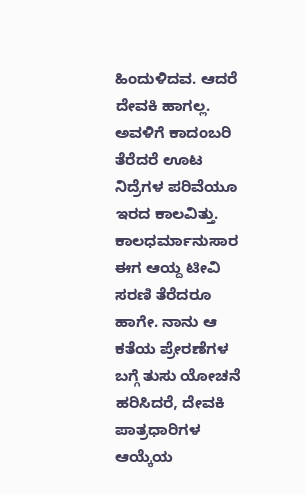ಹಿಂದುಳಿದವ. ಆದರೆ ದೇವಕಿ ಹಾಗಲ್ಲ. ಅವಳಿಗೆ ಕಾದಂಬರಿ ತೆರೆದರೆ ಊಟ ನಿದ್ರೆಗಳ ಪರಿವೆಯೂ ಇರದ ಕಾಲವಿತ್ತು. ಕಾಲಧರ್ಮಾನುಸಾರ ಈಗ ಆಯ್ದ ಟೀವಿ ಸರಣಿ ತೆರೆದರೂ ಹಾಗೇ. ನಾನು ಆ ಕತೆಯ ಪ್ರೇರಣೆಗಳ ಬಗ್ಗೆ ತುಸು ಯೋಚನೆ ಹರಿಸಿದರೆ, ದೇವಕಿ ಪಾತ್ರಧಾರಿಗಳ ಆಯ್ಕೆಯ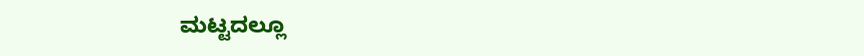ಮಟ್ಟದಲ್ಲೂ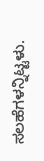ಸಲಹೆಗಳನ್ನಿಟ್ಟಳು.